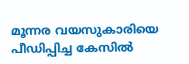മൂന്നര വയസുകാരിയെ പീഡിപ്പിച്ച കേസില്‍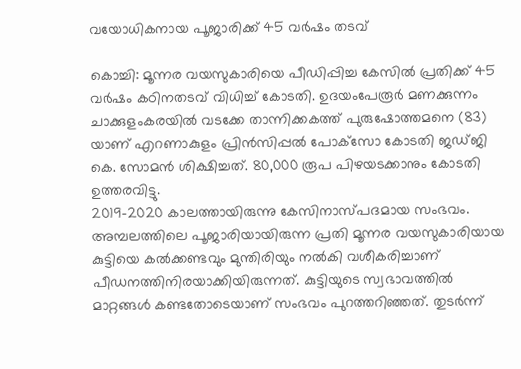വയോധികനായ പൂജാരിക്ക് 45 വര്‍ഷം തടവ്

കൊച്ചി: മൂന്നര വയസുകാരിയെ പീഡിപ്പിച്ച കേസില്‍ പ്രതിക്ക് 45 വര്‍ഷം കഠിനതടവ് വിധിച്ച് കോടതി. ഉദയംപേരൂര്‍ മണക്കുന്നം ചാക്കുളംകരയില്‍ വടക്കേ താന്നിക്കകത്ത് പുരുഷോത്തമനെ (83) യാണ് എറണാകുളം പ്രിന്‍സിപ്പല്‍ പോക്‌സോ കോടതി ജഡ്ജി കെ. സോമന്‍ ശിക്ഷിച്ചത്. 80,000 രൂപ പിഴയടക്കാനും കോടതി ഉത്തരവിട്ടു.
2019-2020 കാലത്തായിരുന്നു കേസിനാസ്പദമായ സംഭവം. അമ്പലത്തിലെ പൂജാരിയായിരുന്ന പ്രതി മൂന്നര വയസുകാരിയായ കുട്ടിയെ കല്‍ക്കണ്ടവും മുന്തിരിയും നല്‍കി വശീകരിച്ചാണ് പീഡനത്തിനിരയാക്കിയിരുന്നത്. കുട്ടിയുടെ സ്വഭാവത്തില്‍ മാറ്റങ്ങള്‍ കണ്ടതോടെയാണ് സംഭവം പുറത്തറിഞ്ഞത്. തുടര്‍ന്ന്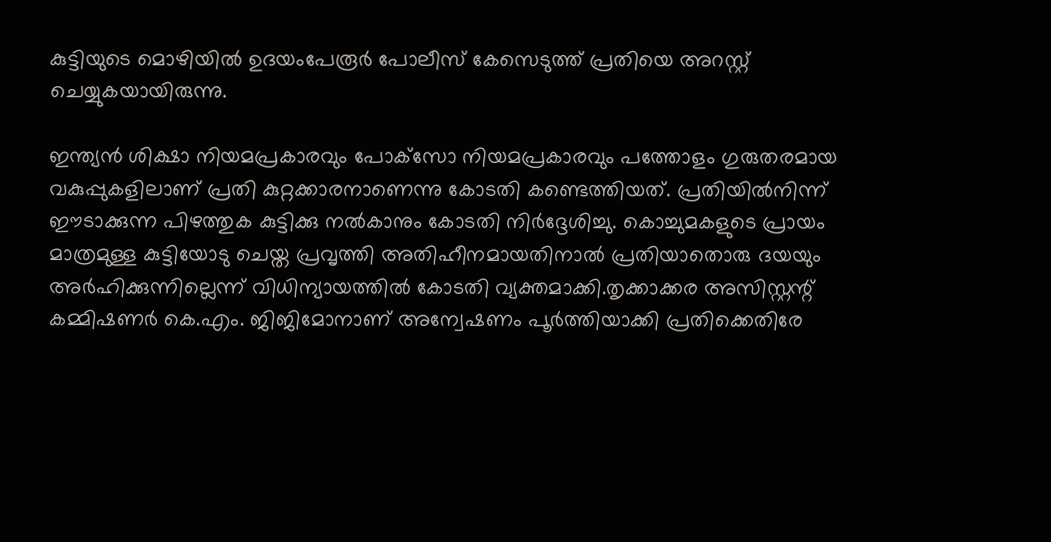കുട്ടിയുടെ മൊഴിയില്‍ ഉദയംപേരൂര്‍ പോലീസ് കേസെടുത്ത് പ്രതിയെ അറസ്റ്റ് ചെയ്യുകയായിരുന്നു.

ഇന്ത്യന്‍ ശിക്ഷാ നിയമപ്രകാരവും പോക്‌സോ നിയമപ്രകാരവും പത്തോളം ഗുരുതരമായ വകുപ്പുകളിലാണ് പ്രതി കുറ്റക്കാരനാണെന്നു കോടതി കണ്ടെത്തിയത്. പ്രതിയില്‍നിന്ന് ഈടാക്കുന്ന പിഴത്തുക കുട്ടിക്കു നല്‍കാനും കോടതി നിര്‍ദ്ദേശിച്ചു. കൊച്ചുമകളുടെ പ്രായം മാത്രമുള്ള കുട്ടിയോടു ചെയ്ത പ്രവൃത്തി അതിഹീനമായതിനാല്‍ പ്രതിയാതൊരു ദയയും അര്‍ഹിക്കുന്നില്ലെന്ന് വിധിന്യായത്തില്‍ കോടതി വ്യക്തമാക്കി.തൃക്കാക്കര അസിസ്റ്റന്റ് കമ്മിഷണര്‍ കെ.എം. ജിജിമോനാണ് അന്വേഷണം പൂര്‍ത്തിയാക്കി പ്രതിക്കെതിരേ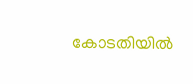കോടതിയില്‍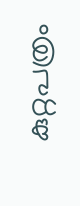കുറ്റപത്രം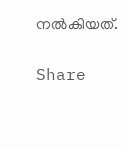നല്‍കിയത്.

Share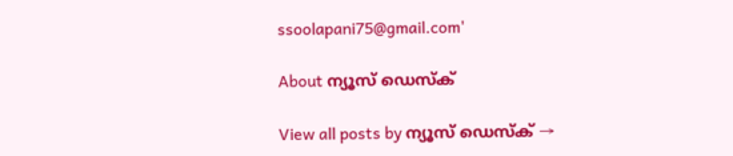ssoolapani75@gmail.com'

About ന്യൂസ് ഡെസ്ക്

View all posts by ന്യൂസ് ഡെസ്ക് →